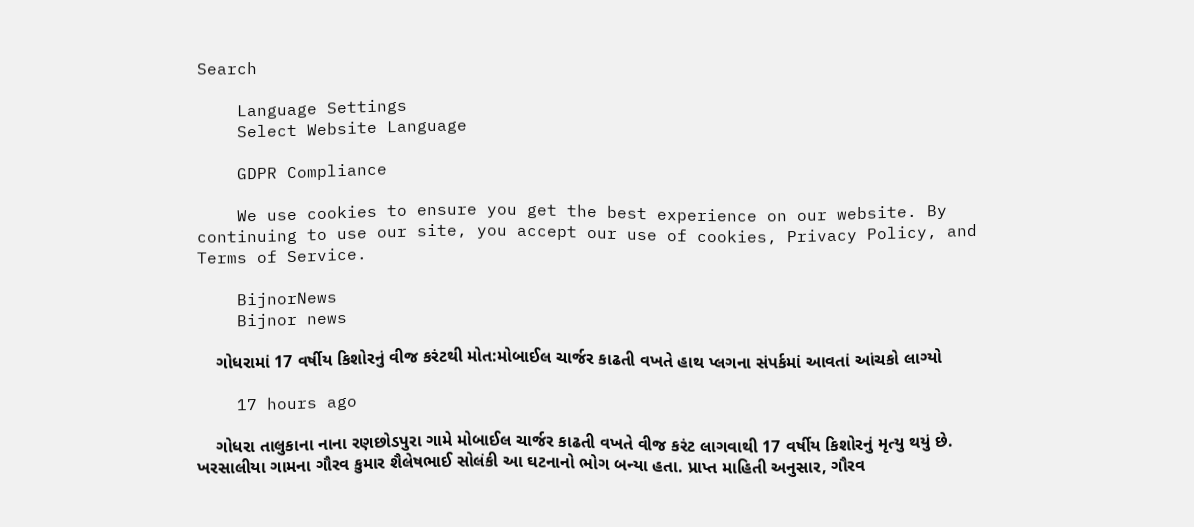Search

    Language Settings
    Select Website Language

    GDPR Compliance

    We use cookies to ensure you get the best experience on our website. By continuing to use our site, you accept our use of cookies, Privacy Policy, and Terms of Service.

    BijnorNews
    Bijnor news

    ગોધરામાં 17 વર્ષીય કિશોરનું વીજ કરંટથી મોત:મોબાઈલ ચાર્જર કાઢતી વખતે હાથ પ્લગના સંપર્કમાં આવતાં આંચકો લાગ્યો

    17 hours ago

    ગોધરા તાલુકાના નાના રણછોડપુરા ગામે મોબાઈલ ચાર્જર કાઢતી વખતે વીજ કરંટ લાગવાથી 17 વર્ષીય કિશોરનું મૃત્યુ થયું છે. ખરસાલીયા ગામના ગૌરવ કુમાર શૈલેષભાઈ સોલંકી આ ઘટનાનો ભોગ બન્યા હતા. પ્રાપ્ત માહિતી અનુસાર, ગૌરવ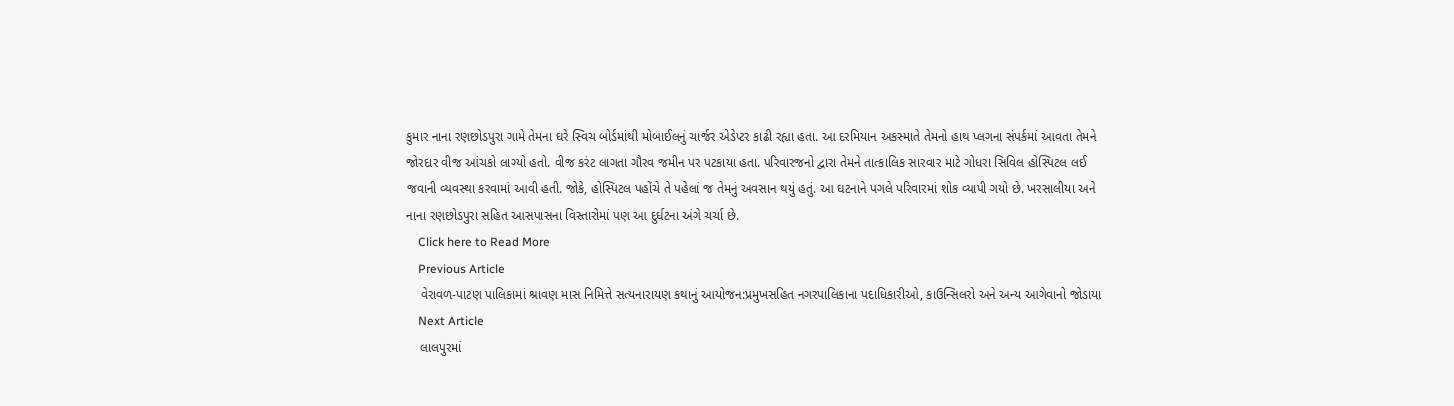કુમાર નાના રણછોડપુરા ગામે તેમના ઘરે સ્વિચ બોર્ડમાંથી મોબાઈલનું ચાર્જર એડેપ્ટર કાઢી રહ્યા હતા. આ દરમિયાન અકસ્માતે તેમનો હાથ પ્લગના સંપર્કમાં આવતા તેમને જોરદાર વીજ આંચકો લાગ્યો હતો. વીજ કરંટ લાગતા ગૌરવ જમીન પર પટકાયા હતા. પરિવારજનો દ્વારા તેમને તાત્કાલિક સારવાર માટે ગોધરા સિવિલ હોસ્પિટલ લઈ જવાની વ્યવસ્થા કરવામાં આવી હતી. જોકે, હોસ્પિટલ પહોંચે તે પહેલાં જ તેમનું અવસાન થયું હતું. આ ઘટનાને પગલે પરિવારમાં શોક વ્યાપી ગયો છે. ખરસાલીયા અને નાના રણછોડપુરા સહિત આસપાસના વિસ્તારોમાં પણ આ દુર્ઘટના અંગે ચર્ચા છે.
    Click here to Read More
    Previous Article
    વેરાવળ-પાટણ પાલિકામાં શ્રાવણ માસ નિમિત્તે સત્યનારાયણ કથાનું આયોજન:પ્રમુખસહિત નગરપાલિકાના પદાધિકારીઓ, કાઉન્સિલરો અને અન્ય આગેવાનો જોડાયા
    Next Article
    લાલપુરમાં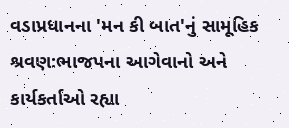વડાપ્રધાનના 'મન કી બાત'નું સામૂહિક શ્રવણ:ભાજપના આગેવાનો અને કાર્યકર્તાઓ રહ્યા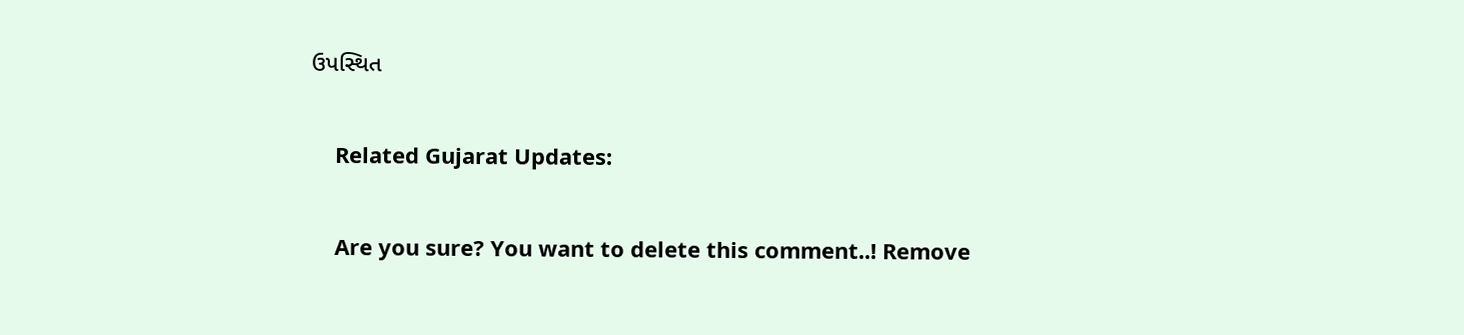ઉપસ્થિત

    Related Gujarat Updates:

    Are you sure? You want to delete this comment..! Remove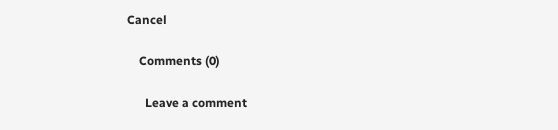Cancel

    Comments (0)

      Leave a comment